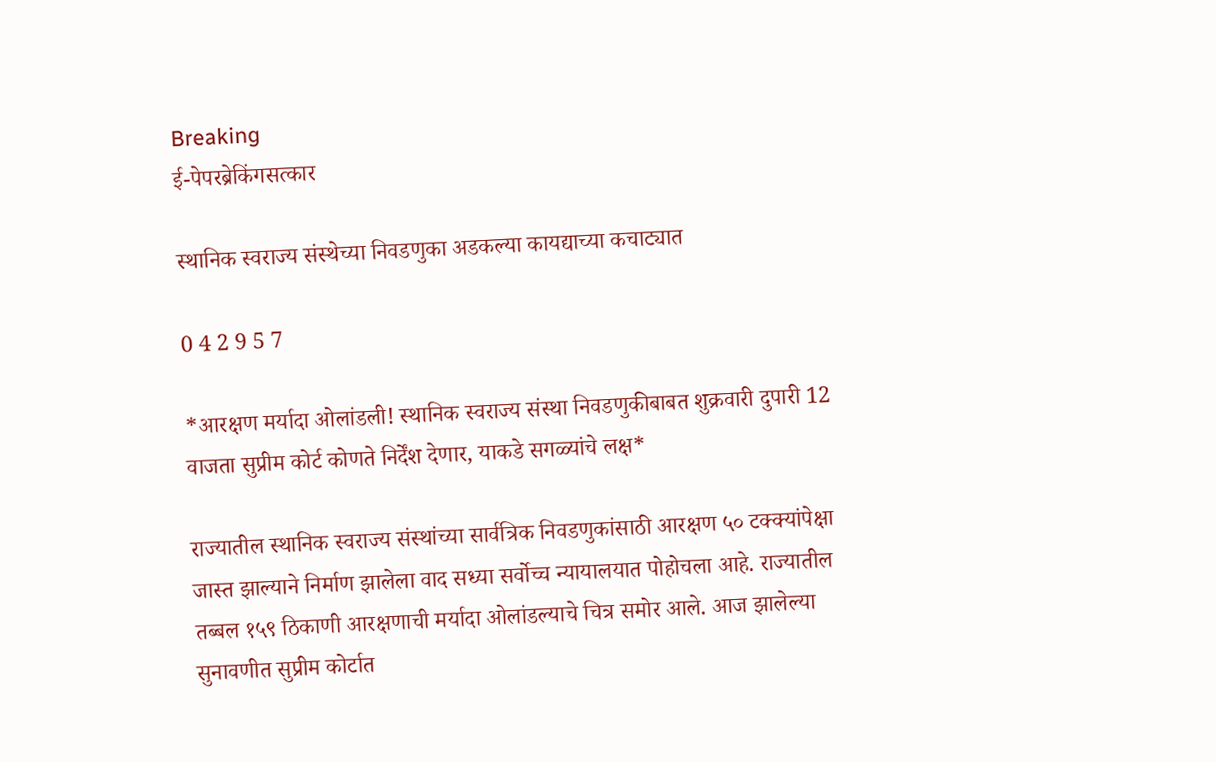Breaking
ई-पेपरब्रेकिंगसत्कार

स्थानिक स्वराज्य संस्थेच्या निवडणुका अडकल्या कायद्याच्या कचाट्यात

0 4 2 9 5 7

*आरक्षण मर्यादा ओलांडली! स्थानिक स्वराज्य संस्था निवडणुकीबाबत शुक्रवारी दुपारी 12 वाजता सुप्रीम कोर्ट कोणते निर्देंश देणार, याकडे सगळ्यांचे लक्ष*

राज्यातील स्थानिक स्वराज्य संस्थांच्या सार्वत्रिक निवडणुकांसाठी आरक्षण ५० टक्क्यांपेक्षा जास्त झाल्याने निर्माण झालेला वाद सध्या सर्वोच्च न्यायालयात पोहोचला आहे. राज्यातील तब्बल १५९ ठिकाणी आरक्षणाची मर्यादा ओलांडल्याचे चित्र समोर आले. आज झालेल्या सुनावणीत सुप्रीम कोर्टात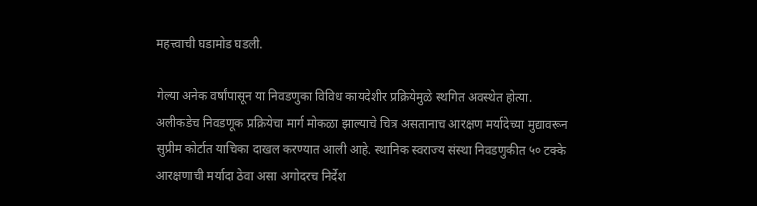महत्त्वाची घडामोड घडली.

गेल्या अनेक वर्षांपासून या निवडणुका विविध कायदेशीर प्रक्रियेमुळे स्थगित अवस्थेत होत्या. अलीकडेच निवडणूक प्रक्रियेचा मार्ग मोकळा झाल्याचे चित्र असतानाच आरक्षण मर्यादेच्या मुद्यावरून सुप्रीम कोर्टात याचिका दाखल करण्यात आली आहे. स्थानिक स्वराज्य संस्था निवडणुकीत ५० टक्के आरक्षणाची मर्यादा ठेवा असा अगोदरच निर्देश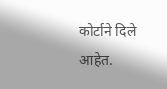कोर्टाने दिले आहेत.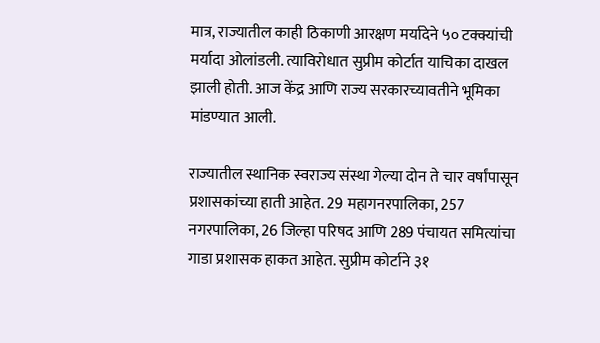मात्र, राज्यातील काही ठिकाणी आरक्षण मर्यादेने ५० टक्क्यांची मर्यादा ओलांडली. त्याविरोधात सुप्रीम कोर्टात याचिका दाखल झाली होती. आज केंद्र आणि राज्य सरकारच्यावतीने भूमिका मांडण्यात आली.

राज्यातील स्थानिक स्वराज्य संस्था गेल्या दोन ते चार वर्षांपासून प्रशासकांच्या हाती आहेत. 29 महागनरपालिका, 257 नगरपालिका, 26 जिल्हा परिषद आणि 289 पंचायत समित्यांचा गाडा प्रशासक हाकत आहेत. सुप्रीम कोर्टाने ३१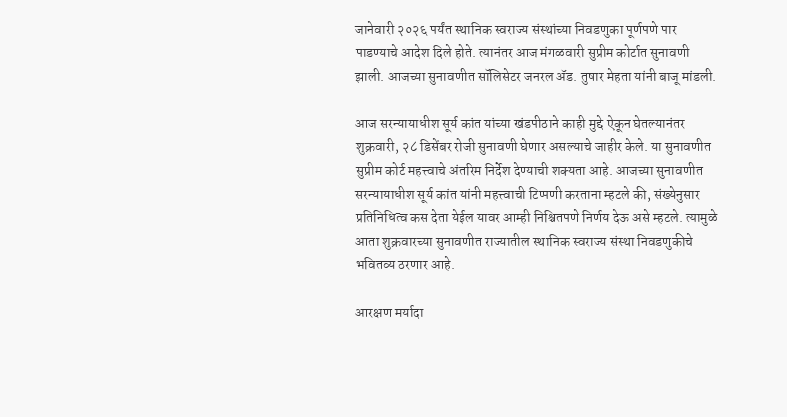जानेवारी २०२६ पर्यंत स्थानिक स्वराज्य संस्थांच्या निवडणुका पूर्णपणे पार पाडण्याचे आदेश दिले होते. त्यानंतर आज मंगळवारी सुप्रीम कोर्टात सुनावणी झाली. आजच्या सुनावणीत सॉलिसेटर जनरल ॲड. तुषार मेहता यांनी बाजू मांडली.

आज सरन्यायाधीश सूर्य कांत यांच्या खंडपीठाने काही मुद्दे ऐकून घेतल्यानंतर शुक्रवारी, २८ डिसेंबर रोजी सुनावणी घेणार असल्याचे जाहीर केले. या सुनावणीत सुप्रीम कोर्ट महत्त्वाचे अंतरिम निर्देश देण्याची शक्यता आहे. आजच्या सुनावणीत सरन्यायाधीश सूर्य कांत यांनी महत्त्वाची टिप्पणी करताना म्हटले की, संख्येनुसार प्रतिनिधित्व कस देता येईल यावर आम्ही निश्चितपणे निर्णय देऊ असे म्हटले. त्यामुळे आता शुक्रवारच्या सुनावणीत राज्यातील स्थानिक स्वराज्य संस्था निवडणुकीचे भवितव्य ठरणार आहे.

आरक्षण मर्यादा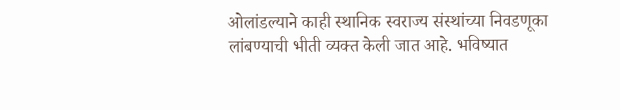ओलांडल्याने काही स्थानिक स्वराज्य संस्थांच्या निवडणूका लांबण्याची भीती व्यक्त केली जात आहे. भविष्यात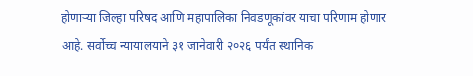होणाऱ्या जिल्हा परिषद आणि महापालिका निवडणूकांवर याचा परिणाम होणार आहे. सर्वोच्च न्यायालयाने ३१ जानेवारी २०२६ पर्यंत स्थानिक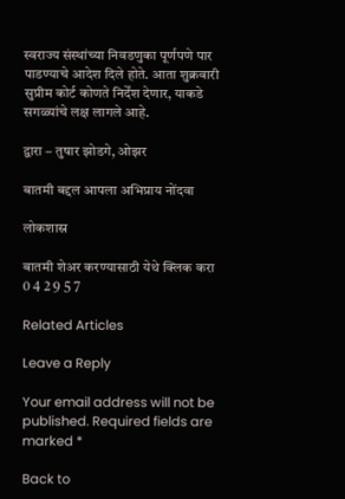स्वराज्य संस्थांच्या निवडणुका पूर्णपणे पार पाडण्याचे आदेश दिले होते. आता शुक्रवारी सुप्रीम कोर्ट कोणते निर्देंश देणार, याकडे सगळ्यांचे लक्ष लागले आहे.

द्वारा – तुषार झोडगे, ओझर

बातमी बद्दल आपला अभिप्राय नोंदवा

लोकशास्र

बातमी शेअर करण्यासाठी येथे क्लिक करा
0 4 2 9 5 7

Related Articles

Leave a Reply

Your email address will not be published. Required fields are marked *

Back to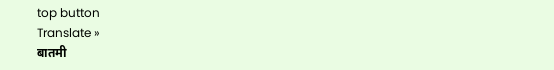top button
Translate »
बातमी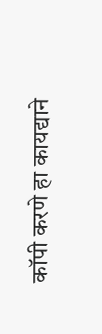कॉपी करणे हा कायद्याने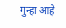गुन्हा आहे